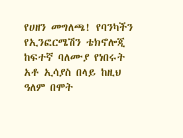የሀዘን መግለጫ! የባንካችን የኢንፎርሜሽን ቴክኖሎጂ ከፍተኛ ባለሙያ የነበሩት አቶ ኢሳያስ በላይ ከዚህ ዓለም በሞት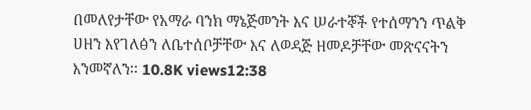በመለየታቸው የአማራ ባንክ ማኔጅመንት እና ሠራተኞች የተሰማንን ጥልቅ ሀዘን እየገለፅን ለቤተሰቦቻቸው እና ለወዳጅ ዘመዶቻቸው መጽናናትን እንመኛለን፡፡ 10.8K views12:38